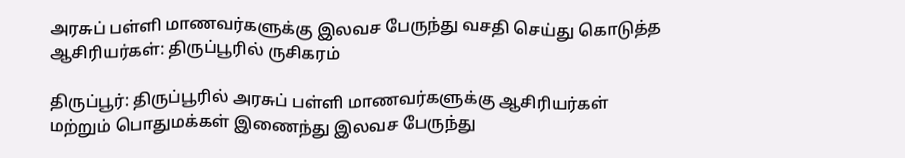அரசுப் பள்ளி மாணவர்களுக்கு இலவச பேருந்து வசதி செய்து கொடுத்த ஆசிரியர்கள்: திருப்பூரில் ருசிகரம்

திருப்பூர்: திருப்பூரில் அரசுப் பள்ளி மாணவர்களுக்கு ஆசிரியர்கள் மற்றும் பொதுமக்கள் இணைந்து இலவச பேருந்து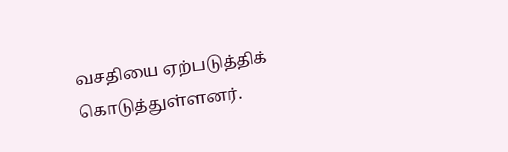வசதியை ஏற்படுத்திக் கொடுத்துள்ளனர்.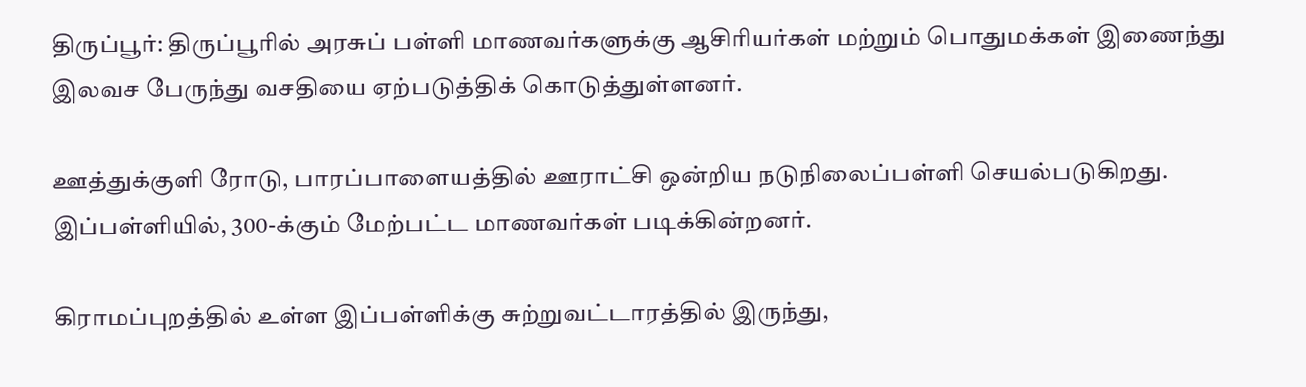திருப்பூர்: திருப்பூரில் அரசுப் பள்ளி மாணவர்களுக்கு ஆசிரியர்கள் மற்றும் பொதுமக்கள் இணைந்து இலவச பேருந்து வசதியை ஏற்படுத்திக் கொடுத்துள்ளனர்.

ஊத்துக்குளி ரோடு, பாரப்பாளையத்தில் ஊராட்சி ஒன்றிய நடுநிலைப்பள்ளி செயல்படுகிறது. இப்பள்ளியில், 300-க்கும் மேற்பட்ட மாணவர்கள் படிக்கின்றனர்.

கிராமப்புறத்தில் உள்ள இப்பள்ளிக்கு சுற்றுவட்டாரத்தில் இருந்து,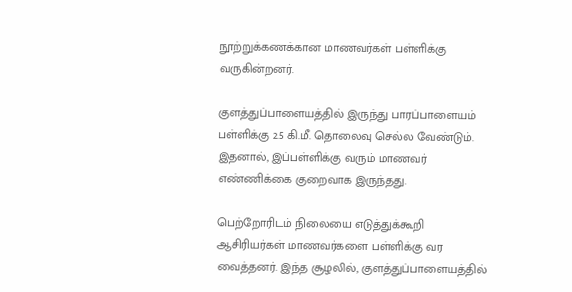நூற்றுக்கணக்கான மாணவர்கள் பள்ளிக்கு வருகின்றனர்.

குளத்துப்பாளையத்தில் இருந்து பாரப்பாளையம் பள்ளிக்கு 2.5 கி.மீ. தொலைவு செல்ல வேண்டும். இதனால், இப்பள்ளிக்கு வரும் மாணவர் எண்ணிக்கை குறைவாக இருந்தது.

பெற்றோரிடம் நிலையை எடுத்துக்கூறி ஆசிரியர்கள் மாணவர்களை பள்ளிக்கு வர வைத்தனர். இந்த சூழலில், குளத்துப்பாளையத்தில்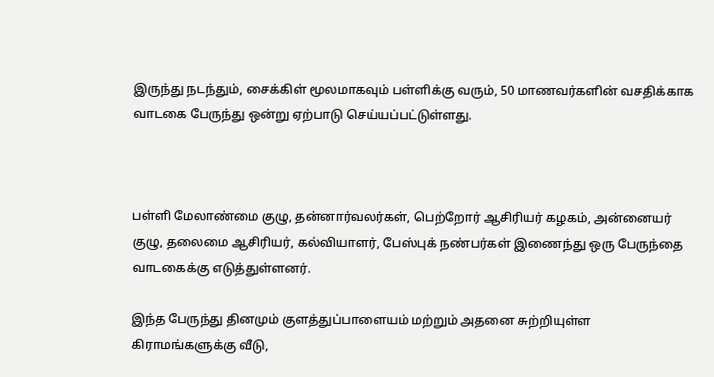இருந்து நடந்தும், சைக்கிள் மூலமாகவும் பள்ளிக்கு வரும், 50 மாணவர்களின் வசதிக்காக வாடகை பேருந்து ஒன்று ஏற்பாடு செய்யப்பட்டுள்ளது.



பள்ளி மேலாண்மை குழு, தன்னார்வலர்கள், பெற்றோர் ஆசிரியர் கழகம், அன்னையர் குழு, தலைமை ஆசிரியர், கல்வியாளர், பேஸ்புக் நண்பர்கள் இணைந்து ஒரு பேருந்தை வாடகைக்கு எடுத்துள்ளனர்.

இந்த பேருந்து தினமும் குளத்துப்பாளையம் மற்றும் அதனை சுற்றியுள்ள கிராமங்களுக்கு வீடு,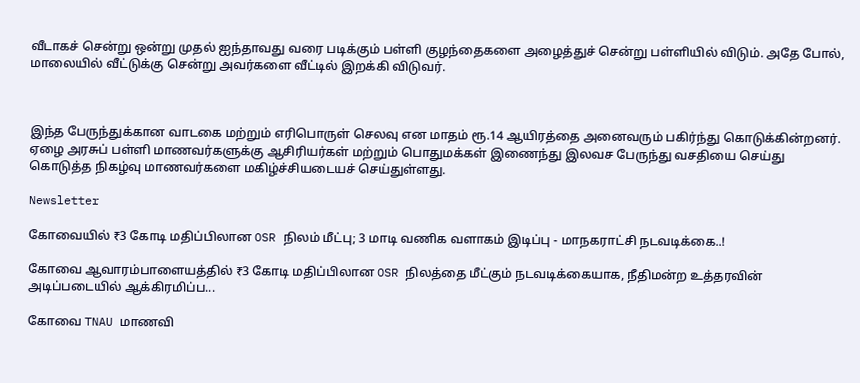வீடாகச் சென்று ஒன்று முதல் ஐந்தாவது வரை படிக்கும் பள்ளி குழந்தைகளை அழைத்துச் சென்று பள்ளியில் விடும். அதே போல், மாலையில் வீட்டுக்கு சென்று அவர்களை வீட்டில் இறக்கி விடுவர்.



இந்த பேருந்துக்கான வாடகை மற்றும் எரிபொருள் செலவு என மாதம் ரூ.14 ஆயிரத்தை அனைவரும் பகிர்ந்து கொடுக்கின்றனர். ஏழை அரசுப் பள்ளி மாணவர்களுக்கு ஆசிரியர்கள் மற்றும் பொதுமக்கள் இணைந்து இலவச பேருந்து வசதியை செய்து கொடுத்த நிகழ்வு மாணவர்களை மகிழ்ச்சியடையச் செய்துள்ளது.

Newsletter

கோவையில் ₹3 கோடி மதிப்பிலான OSR நிலம் மீட்பு; 3 மாடி வணிக வளாகம் இடிப்பு - மாநகராட்சி நடவடிக்கை..!

கோவை ஆவாரம்பாளையத்தில் ₹3 கோடி மதிப்பிலான OSR நிலத்தை மீட்கும் நடவடிக்கையாக, நீதிமன்ற உத்தரவின் அடிப்படையில் ஆக்கிரமிப்ப...

கோவை TNAU மாணவி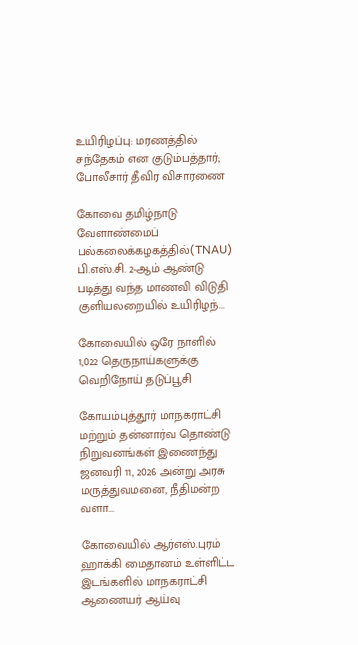உயிரிழப்பு: மரணத்தில் சந்தேகம் என குடும்பத்தார்; போலீசார் தீவிர விசாரணை

கோவை தமிழ்நாடு வேளாண்மைப் பல்கலைக்கழகத்தில்(TNAU) பி.எஸ்.சி. 2-ஆம் ஆண்டு படித்து வந்த மாணவி விடுதி குளியலறையில் உயிரிழந்...

கோவையில் ஒரே நாளில் 1,022 தெருநாய்களுக்கு வெறிநோய் தடுப்பூசி

கோயம்புத்தூர் மாநகராட்சி மற்றும் தன்னார்வ தொண்டு நிறுவனங்கள் இணைந்து ஜனவரி 11, 2026 அன்று அரசு மருத்துவமனை, நீதிமன்ற வளா...

கோவையில் ஆர்எஸ்.புரம் ஹாக்கி மைதானம் உள்ளிட்ட இடங்களில் மாநகராட்சி ஆணையர் ஆய்வு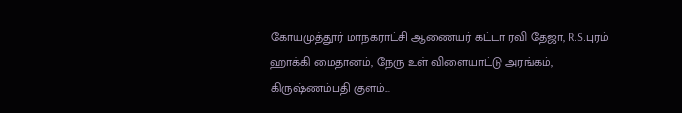கோயமுத்தூர் மாநகராட்சி ஆணையர் கட்டா ரவி தேஜா, R.S.புரம் ஹாக்கி மைதானம், நேரு உள் விளையாட்டு அரங்கம், கிருஷ்ணம்பதி குளம்...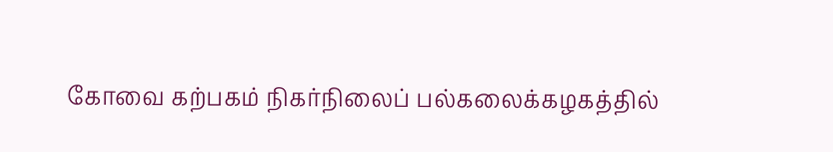கோவை கற்பகம் நிகர்நிலைப் பல்கலைக்கழகத்தில்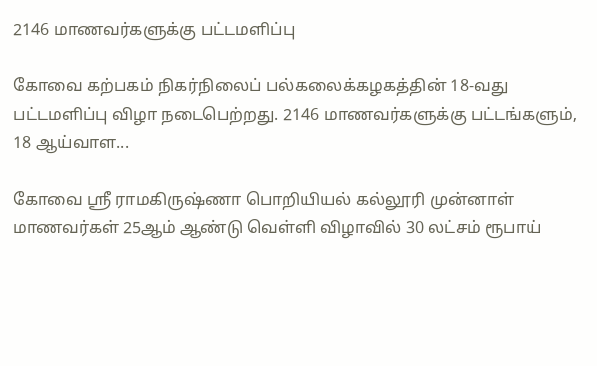2146 மாணவர்களுக்கு பட்டமளிப்பு

கோவை கற்பகம் நிகர்நிலைப் பல்கலைக்கழகத்தின் 18-வது பட்டமளிப்பு விழா நடைபெற்றது. 2146 மாணவர்களுக்கு பட்டங்களும், 18 ஆய்வாள...

கோவை ஸ்ரீ ராமகிருஷ்ணா பொறியியல் கல்லூரி முன்னாள் மாணவர்கள் 25ஆம் ஆண்டு வெள்ளி விழாவில் 30 லட்சம் ரூபாய்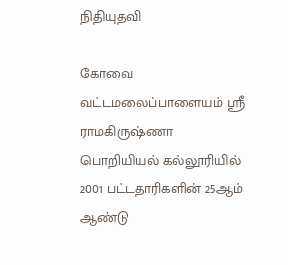நிதியுதவி

கோவை வட்டமலைப்பாளையம் ஸ்ரீ ராமகிருஷ்ணா பொறியியல் கல்லூரியில் 2001 பட்டதாரிகளின் 25ஆம் ஆண்டு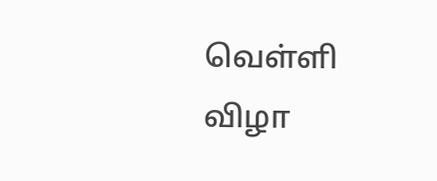வெள்ளி விழா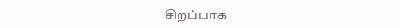சிறப்பாக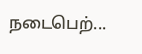நடைபெற்...